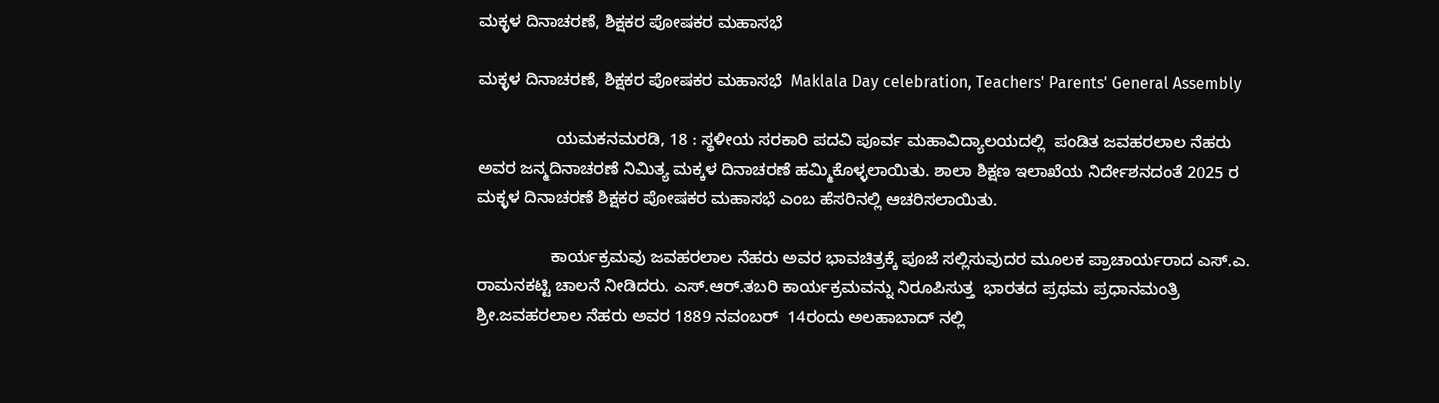ಮಕ್ಳಳ ದಿನಾಚರಣೆ, ಶಿಕ್ಷಕರ ಪೋಷಕರ ಮಹಾಸಭೆ

ಮಕ್ಳಳ ದಿನಾಚರಣೆ, ಶಿಕ್ಷಕರ ಪೋಷಕರ ಮಹಾಸಭೆ  Maklala Day celebration, Teachers' Parents' General Assembly

                 ಯಮಕನಮರಡಿ, 18 : ಸ್ಥಳೀಯ ಸರಕಾರಿ ಪದವಿ ಪೂರ್ವ ಮಹಾವಿದ್ಯಾಲಯದಲ್ಲಿ  ಪಂಡಿತ ಜವಹರಲಾಲ ನೆಹರು ಅವರ ಜನ್ಮದಿನಾಚರಣೆ ನಿಮಿತ್ಯ ಮಕ್ಕಳ ದಿನಾಚರಣೆ ಹಮ್ಮಿಕೊಳ್ಳಲಾಯಿತು. ಶಾಲಾ ಶಿಕ್ಷಣ ಇಲಾಖೆಯ ನಿರ್ದೇಶನದಂತೆ 2025 ರ ಮಕ್ಳಳ ದಿನಾಚರಣೆ ಶಿಕ್ಷಕರ ಪೋಷಕರ ಮಹಾಸಭೆ ಎಂಬ ಹೆಸರಿನಲ್ಲಿ ಆಚರಿಸಲಾಯಿತು.

                ಕಾರ್ಯಕ್ರಮವು ಜವಹರಲಾಲ ನೆಹರು ಅವರ ಭಾವಚಿತ್ರಕ್ಕೆ ಪೂಜೆ ಸಲ್ಲಿಸುವುದರ ಮೂಲಕ ಪ್ರಾಚಾರ್ಯರಾದ ಎಸ್‌.ಎ. ರಾಮನಕಟ್ಟಿ ಚಾಲನೆ ನೀಡಿದರು. ಎಸ್‌.ಆರ್‌.ತಬರಿ ಕಾರ್ಯಕ್ರಮವನ್ನು ನಿರೂಪಿಸುತ್ತ  ಭಾರತದ ಪ್ರಥಮ ಪ್ರಧಾನಮಂತ್ರಿ ಶ್ರೀ.ಜವಹರಲಾಲ ನೆಹರು ಅವರ 1889 ನವಂಬರ್  14ರಂದು ಅಲಹಾಬಾದ್ ನಲ್ಲಿ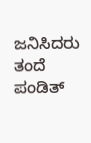ಜನಿಸಿದರು ತಂದೆ ಪಂಡಿತ್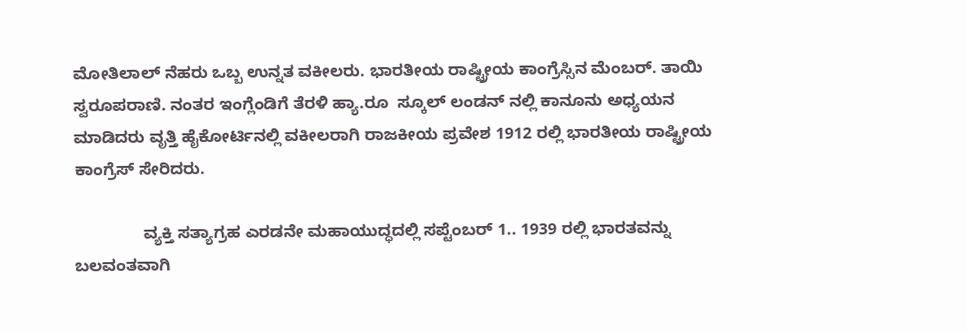ಮೋತಿಲಾಲ್ ನೆಹರು ಒಬ್ಬ ಉನ್ನತ ವಕೀಲರು. ಭಾರತೀಯ ರಾಷ್ಟ್ರೀಯ ಕಾಂಗ್ರೆಸ್ಸಿನ ಮೆಂಬರ್‌. ತಾಯಿ ಸ್ವರೂಪರಾಣಿ. ನಂತರ ಇಂಗ್ಲೆಂಡಿಗೆ ತೆರಳಿ ಹ್ಯಾ.ರೂ  ಸ್ಕೂಲ್ ಲಂಡನ್ ನಲ್ಲಿ ಕಾನೂನು ಅಧ್ಯಯನ ಮಾಡಿದರು ವೃತ್ತಿ ಹೈಕೋರ್ಟಿನಲ್ಲಿ ವಕೀಲರಾಗಿ ರಾಜಕೀಯ ಪ್ರವೇಶ 1912 ರಲ್ಲಿ ಭಾರತೀಯ ರಾಷ್ಟ್ರೀಯ ಕಾಂಗ್ರೆಸ್ ಸೇರಿದರು.

               ವ್ಯಕ್ತಿ ಸತ್ಯಾಗ್ರಹ ಎರಡನೇ ಮಹಾಯುದ್ಧದಲ್ಲಿ ಸಪ್ಟೆಂಬರ್ 1.. 1939 ರಲ್ಲಿ ಭಾರತವನ್ನು ಬಲವಂತವಾಗಿ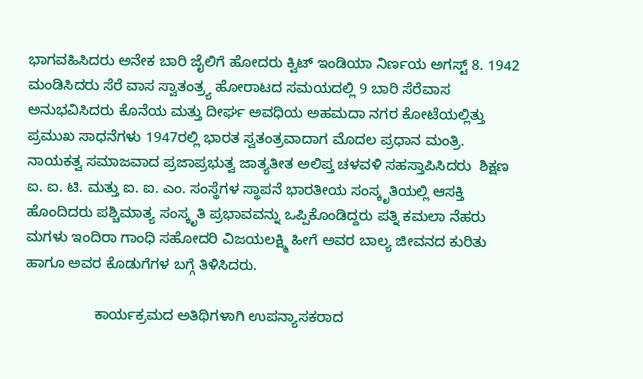ಭಾಗವಹಿಸಿದರು ಅನೇಕ ಬಾರಿ ಜೈಲಿಗೆ ಹೋದರು ಕ್ವಿಟ್ ಇಂಡಿಯಾ ನಿರ್ಣಯ ಅಗಸ್ಟ್‌ 8. 1942 ಮಂಡಿಸಿದರು ಸೆರೆ ವಾಸ ಸ್ವಾತಂತ್ರ್ಯ ಹೋರಾಟದ ಸಮಯದಲ್ಲಿ 9 ಬಾರಿ ಸೆರೆವಾಸ ಅನುಭವಿಸಿದರು ಕೊನೆಯ ಮತ್ತು ದೀರ್ಘ ಅವಧಿಯ ಅಹಮದಾ ನಗರ ಕೋಟೆಯಲ್ಲಿತ್ತು ಪ್ರಮುಖ ಸಾಧನೆಗಳು 1947ರಲ್ಲಿ ಭಾರತ ಸ್ವತಂತ್ರವಾದಾಗ ಮೊದಲ ಪ್ರಧಾನ ಮಂತ್ರಿ. ನಾಯಕತ್ವ ಸಮಾಜವಾದ ಪ್ರಜಾಪ್ರಭುತ್ವ ಜಾತ್ಯತೀತ ಅಲಿಪ್ತ ಚಳವಳಿ ಸಹಸ್ತಾಪಿಸಿದರು  ಶಿಕ್ಷಣ  ಐ. ಐ. ಟಿ. ಮತ್ತು ಐ. ಐ. ಎಂ. ಸಂಸ್ಥೆಗಳ ಸ್ಥಾಪನೆ ಭಾರತೀಯ ಸಂಸ್ಕೃತಿಯಲ್ಲಿ ಆಸಕ್ತಿ ಹೊಂದಿದರು ಪಶ್ಚಿಮಾತ್ಯ ಸಂಸ್ಕೃತಿ ಪ್ರಭಾವವನ್ನು ಒಪ್ಪಿಕೊಂಡಿದ್ದರು ಪತ್ನಿ ಕಮಲಾ ನೆಹರು ಮಗಳು ಇಂದಿರಾ ಗಾಂಧಿ ಸಹೋದರಿ ವಿಜಯಲಕ್ಷ್ಮಿ ಹೀಗೆ ಅವರ ಬಾಲ್ಯ ಜೀವನದ ಕುರಿತು ಹಾಗೂ ಅವರ ಕೊಡುಗೆಗಳ ಬಗ್ಗೆ ತಿಳಿಸಿದರು.

                 ಕಾರ್ಯಕ್ರಮದ ಅತಿಥಿಗಳಾಗಿ ಉಪನ್ಯಾಸಕರಾದ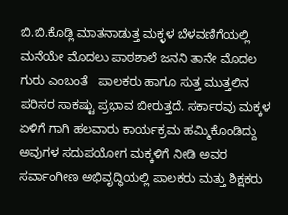ಬಿ.ಬಿ.ಕೊಡ್ಲಿ ಮಾತನಾಡುತ್ತ ಮಕ್ಳಳ ಬೆಳವಣಿಗೆಯಲ್ಲಿ ಮನೆಯೇ ಮೊದಲು ಪಾಠಶಾಲೆ ಜನನಿ ತಾನೇ ಮೊದಲ ಗುರು ಎಂಬಂತೆ   ಪಾಲಕರು ಹಾಗೂ ಸುತ್ತ ಮುತ್ತಲಿನ ಪರಿಸರ ಸಾಕಷ್ಟು ಪ್ರಭಾವ ಬೀರುತ್ತದೆ. ಸರ್ಕಾರವು ಮಕ್ಕಳ ಏಳಿಗೆ ಗಾಗಿ ಹಲವಾರು ಕಾರ್ಯಕ್ರಮ ಹಮ್ಮಿಕೊಂಡಿದ್ದು ಅವುಗಳ ಸದುಪಯೋಗ ಮಕ್ಕಳಿಗೆ ನೀಡಿ ಅವರ ಸರ್ವಾಂಗೀಣ ಅಭಿವೃದ್ಧಿಯಲ್ಲಿ ಪಾಲಕರು ಮತ್ತು ಶಿಕ್ಷಕರು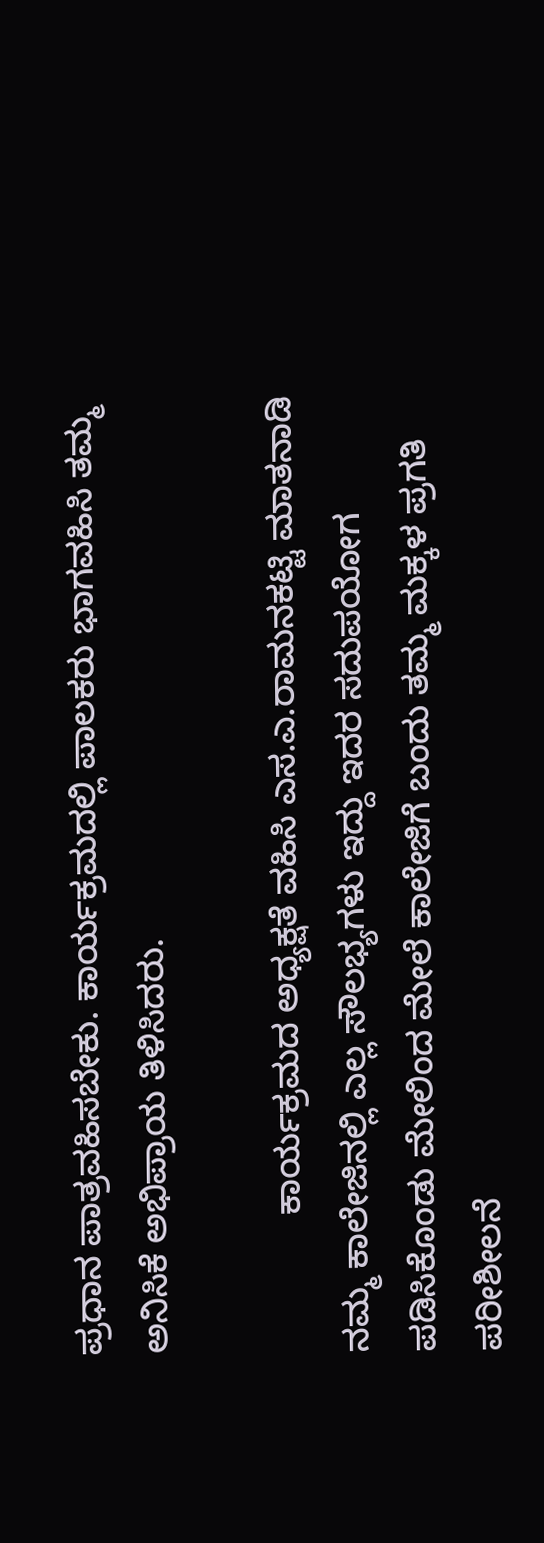ಪ್ರಧಾನ ಪಾತ್ರವಹಿಸಬೇಕು. ಕಾರ್ಯಕ್ರಮದಲ್ಲಿ ಪಾಲಕರು ಭಾಗವಹಿಸಿ ತಮ್ಮ ಅನಿಸಿಕೆ ಅಭಿಪ್ರಾಯ ತಿಳಿಸಿದರು.

              ಕಾರ್ಯಕ್ರಮದ ಅಧ್ಯಕ್ಷತೆ ವಹಿಸಿ ಎಸ.ಎ.ರಾಮನಕಟ್ಟಿ ಮಾತನಾಡಿ ನಮ್ಮ ಕಾಲೇಜಿನಲ್ಲಿ ಎಲ್ಲ ಸೌಲಭ್ಯಗಳು ಇದ್ದು ಇದರ ಸದುಪಯೋಗ ಪಡಿಸಿಕೊಂಡು ಮೇಲಿಂದ ಮೇಲೆ ಕಾಲೇಜಿಗೆ ಬಂದು ತಮ್ಮ ಮಕ್ಕಳ ಪ್ರಗತಿ ಪರೀಶೀಲನೆ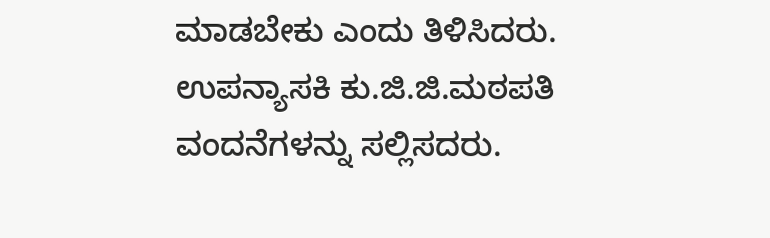ಮಾಡಬೇಕು ಎಂದು ತಿಳಿಸಿದರು.       ಉಪನ್ಯಾಸಕಿ ಕು.ಜಿ.ಜಿ.ಮಠಪತಿ ವಂದನೆಗಳನ್ನು ಸಲ್ಲಿಸದರು.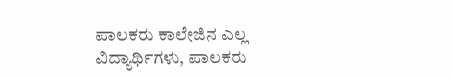ಪಾಲಕರು ಕಾಲೇಜಿನ ಎಲ್ಲ ವಿದ್ಯಾರ್ಥಿಗಳು, ಪಾಲಕರು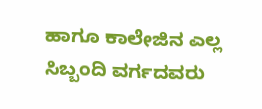ಹಾಗೂ ಕಾಲೇಜಿನ ಎಲ್ಲ ಸಿಬ್ಬಂದಿ ವರ್ಗದವರು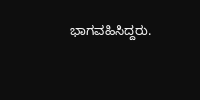ಭಾಗವಹಿಸಿದ್ದರು.